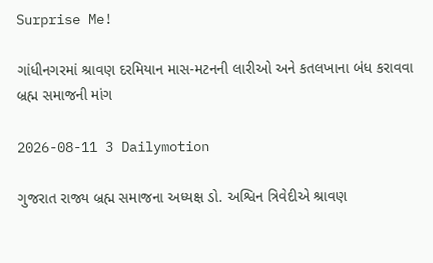Surprise Me!

ગાંધીનગરમાં શ્રાવણ દરમિયાન માસ-મટનની લારીઓ અને કતલખાના બંધ કરાવવા બ્રહ્મ સમાજની માંગ

2026-08-11 3 Dailymotion

ગુજરાત રાજ્ય બ્રહ્મ સમાજના અધ્યક્ષ ડો. અશ્વિન ત્રિવેદીએ શ્રાવણ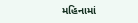મહિનામાં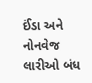ઈંડા અને નોનવેજ લારીઓ બંધ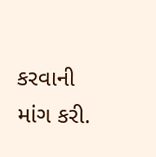કરવાની માંગ કરી.